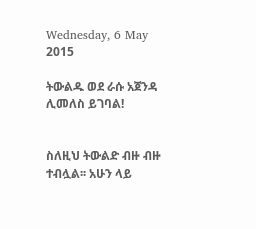Wednesday, 6 May 2015

ትውልዱ ወደ ራሱ አጀንዳ ሊመለስ ይገባል!


ስለዚህ ትውልድ ብዙ ብዙ ተብሏል፡፡ አሁን ላይ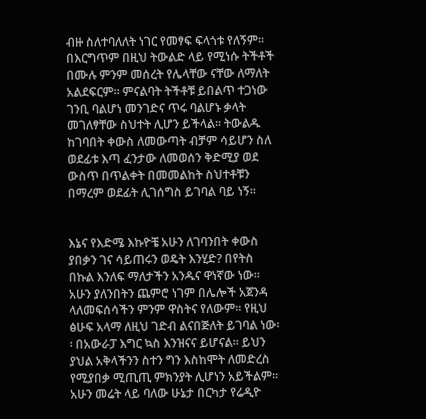ብዙ ስለተባለለት ነገር የመፃፍ ፍላጎቱ የለኝም፡፡ በእርግጥም በዚህ ትውልድ ላይ የሚነሱ ትችቶች በሙሉ ምንም መሰረት የሌላቸው ናቸው ለማለት አልደፍርም፡፡ ምናልባት ትችቶቹ ይበልጥ ተጋነው ገንቢ ባልሆነ መንገድና ጥሩ ባልሆኑ ቃላት መገለፃቸው ስህተት ሊሆን ይችላል፡፡ ትውልዱ ከገባበት ቀውስ ለመውጣት ብቻም ሳይሆን ስለ ወደፊቱ እጣ ፈንታው ለመወሰን ቅድሚያ ወደ ውስጥ በጥልቀት በመመልከት ስህተቶቹን በማረም ወደፊት ሊገሰግስ ይገባል ባይ ነኝ፡፡


እኔና የእድሜ እኩዮቼ አሁን ለገባንበት ቀውስ ያበቃን ገና ሳይጠሩን ወዴት እንሂድ? በየትስ በኩል እንለፍ ማለታችን አንዱና ዋነኛው ነው፡፡ አሁን ያለንበትን ጨምሮ ነገም በሌሎች አጀንዳ ላለመፍሰሳችን ምንም ዋስትና የለውም፡፡ የዚህ ፅሁፍ አላማ ለዚህ ገድብ ልናበጅለት ይገባል ነው፡፡ በአውራፓ እግር ኳስ እንዝናና ይሆናል፡፡ ይህን ያህል አቅላችንን ስተን ግን እስከሞት ለመድረስ የሚያበቃ ሚጢጢ ምክንያት ሊሆነን አይችልም፡፡ አሁን መሬት ላይ ባለው ሁኔታ በርካታ የሬዲዮ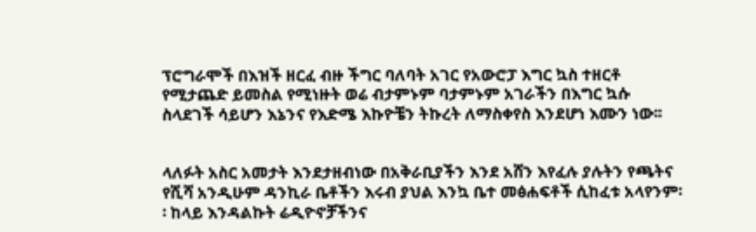ፕሮግራሞች በእዝች ዘርፈ ብዙ ችግር ባለባት አገር የአውሮፓ እግር ኳስ ተዘርቶ የሚታጨድ ይመስል የሚነዙት ወሬ ብታምኑም ባታምኑም አገራችን በእግር ኳሱ ስላደገች ሳይሆን እኔንና የእድሜ እኩዮቼን ትኩረት ለማስቀየስ እንደሆነ እሙን ነው፡፡


ላለፉት አስር አመታት እንደታዘብነው በአቅራቢያችን እንደ አሸን እየፈሉ ያሉትን የጫትና የሺሻ አንዲሁም ዳንኪራ ቤቶችን እሩብ ያህል እንኳ ቤተ መፅሐፍቶች ሲከፈቱ አላየንም፡፡ ከላይ እንዳልኩት ሬዲዮኖቻችንና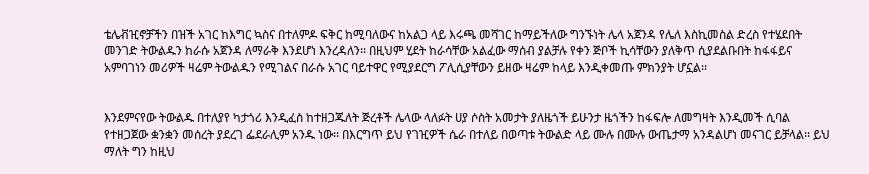ቴሌቭዢኖቻችን በዝች አገር ከእግር ኳስና በተለምዶ ፍቅር ከሚባለውና ከአልጋ ላይ እሩጫ መሻገር ከማይችለው ግንኙነት ሌላ አጀንዳ የሌለ እስኪመስል ድረስ የተሄደበት መንገድ ትውልዱን ከራሱ አጀንዳ ለማራቅ እንደሆነ እንረዳለን፡፡ በዚህም ሂደት ከራሳቸው አልፈው ማሰብ ያልቻሉ የቀን ጅቦች ኪሳቸውን ያለቅጥ ሲያደልቡበት ከፋፋይና አምባገነን መሪዎች ዛሬም ትውልዱን የሚገልና በራሱ አገር ባይተዋር የሚያደርግ ፖሊሲያቸውን ይዘው ዛሬም ከላይ እንዲቀመጡ ምክንያት ሆኗል፡፡


እንደምናየው ትውልዱ በተለያየ ካታጎሪ እንዲፈስ ከተዘጋጁለት ጅረቶች ሌላው ላለፉት ሀያ ሶስት አመታት ያለዜጎች ይሁንታ ዜጎችን ከፋፍሎ ለመግዛት እንዲመች ሲባል የተዘጋጀው ቋንቋን መሰረት ያደረገ ፌደራሊም አንዱ ነው፡፡ በእርግጥ ይህ የገዢዎች ሴራ በተለይ በወጣቱ ትውልድ ላይ ሙሉ በሙሉ ውጤታማ አንዳልሆነ መናገር ይቻላል፡፡ ይህ ማለት ግን ከዚህ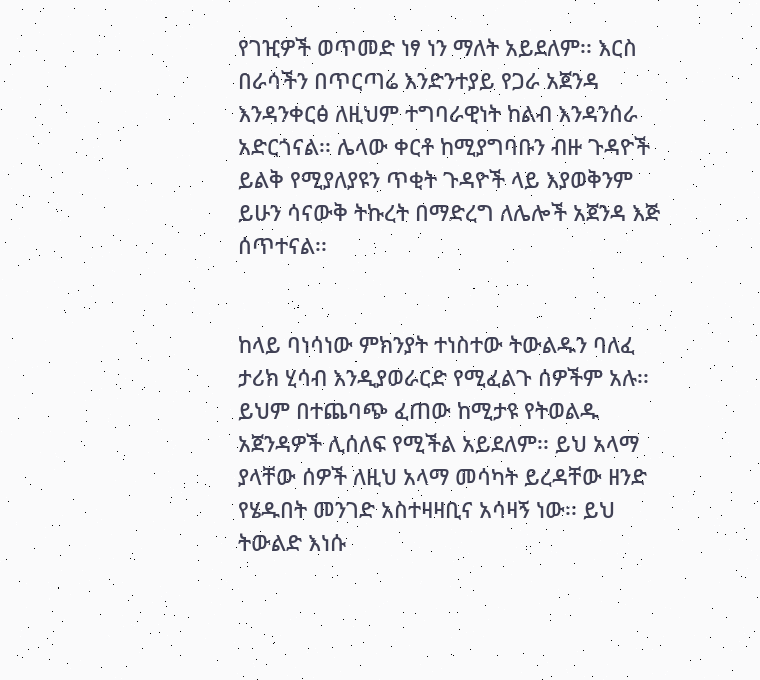የገዢዎች ወጥመድ ነፃ ነን ማለት አይደለም፡፡ እርስ በራሳችን በጥርጣሬ እንድንተያይ የጋራ አጀንዳ እንዳንቀርፅ ለዚህም ተግባራዊነት ከልብ እንዳንሰራ አድርጎናል፡፡ ሌላው ቀርቶ ከሚያግባቡን ብዙ ጉዳዮች ይልቅ የሚያለያዩን ጥቂት ጉዳዮች ላይ እያወቅንም ይሁን ሳናውቅ ትኩረት በማድረግ ለሌሎች አጀንዳ እጅ ሰጥተናል፡፡


ከላይ ባነሳነው ምክንያት ተነስተው ትውልዱን ባለፈ ታሪክ ሂሳብ እንዲያወራርድ የሚፈልጉ ሰዎችም አሉ፡፡ ይህም በተጨባጭ ፈጠው ከሚታዩ የትወልዱ አጀንዳዎች ሊሰለፍ የሚችል አይደለም፡፡ ይህ አላማ ያላቸው ሰዎች ለዚህ አላማ መሳካት ይረዳቸው ዘንድ የሄዱበት መንገድ አስተዛዛቢና አሳዛኝ ነው፡፡ ይህ ትውልድ እነሱ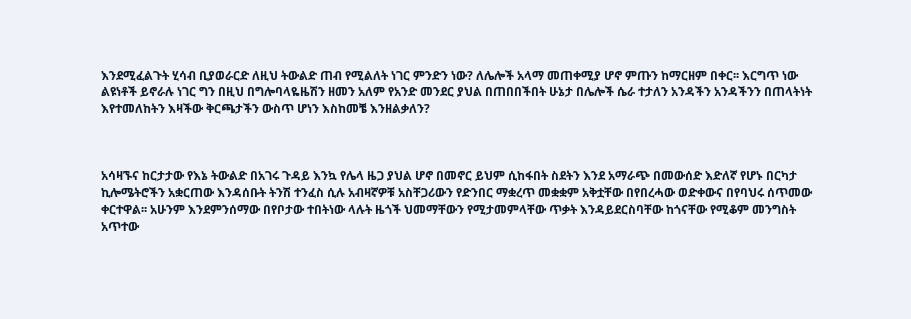እንደሚፈልጉት ሂሳብ ቢያወራርድ ለዚህ ትውልድ ጠብ የሚልለት ነገር ምንድን ነው? ለሌሎች አላማ መጠቀሚያ ሆኖ ምጡን ከማርዘም በቀር፡፡ እርግጥ ነው ልዩነቶች ይኖራሉ ነገር ግን በዚህ በግሎባላዬዜሽን ዘመን አለም የአንድ መንደር ያህል በጠበበችበት ሁኔታ በሌሎች ሴራ ተታለን አንዳችን አንዳችንን በጠላትነት እየተመለከትን እዛችው ቅርጫታችን ውስጥ ሆነን እስከመቼ እንዘልቃለን?



አሳዛኙና ከርታታው የእኔ ትውልድ በአገሩ ጉዳይ እንኳ የሌላ ዜጋ ያህል ሆኖ በመኖር ይህም ሲከፋበት ስደትን እንደ አማራጭ በመውሰድ እድለኛ የሆኑ በርካታ ኪሎሜትሮችን አቋርጠው እንዳሰቡት ትንሽ ተንፈስ ሲሉ አብዛኛዎቹ አስቸጋሪውን የድንበር ማቋረጥ መቋቋም አቅቷቸው በየበረሓው ወድቀውና በየባህሩ ሰጥመው ቀርተዋል፡፡ አሁንም እንደምንሰማው በየቦታው ተበትነው ላሉት ዜጎች ህመማቸውን የሚታመምላቸው ጥቃት እንዳይደርስባቸው ከጎናቸው የሚቆም መንግስት አጥተው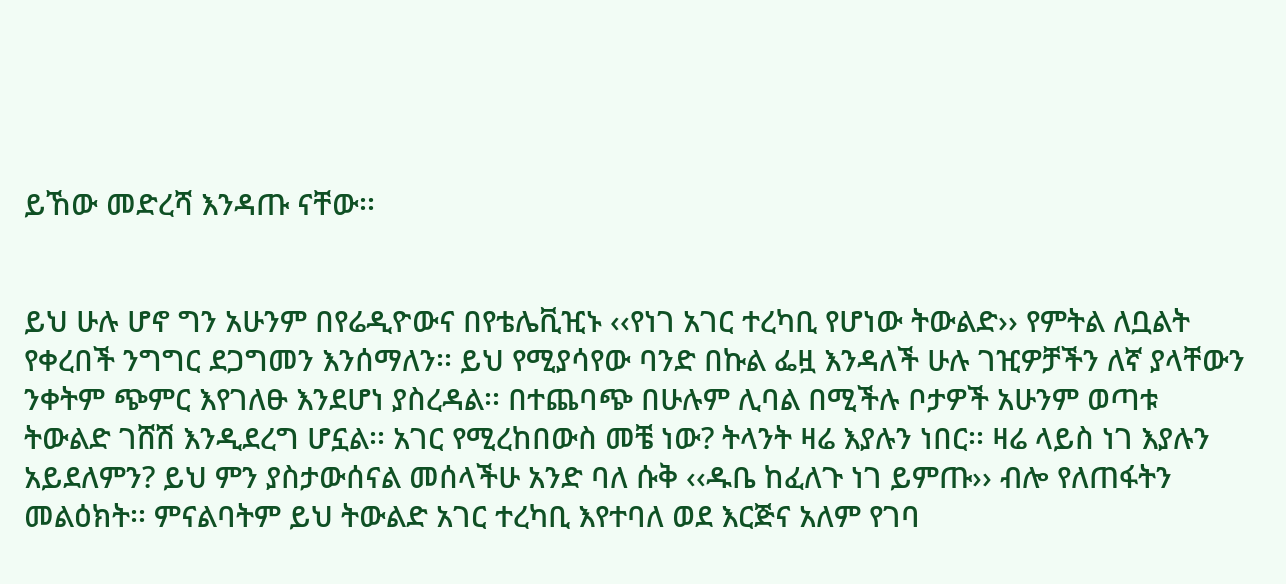ይኸው መድረሻ እንዳጡ ናቸው፡፡


ይህ ሁሉ ሆኖ ግን አሁንም በየሬዲዮውና በየቴሌቪዢኑ ‹‹የነገ አገር ተረካቢ የሆነው ትውልድ›› የምትል ለቧልት የቀረበች ንግግር ደጋግመን እንሰማለን፡፡ ይህ የሚያሳየው ባንድ በኩል ፌዟ እንዳለች ሁሉ ገዢዎቻችን ለኛ ያላቸውን ንቀትም ጭምር እየገለፁ እንደሆነ ያስረዳል፡፡ በተጨባጭ በሁሉም ሊባል በሚችሉ ቦታዎች አሁንም ወጣቱ ትውልድ ገሸሽ እንዲደረግ ሆኗል፡፡ አገር የሚረከበውስ መቼ ነው? ትላንት ዛሬ እያሉን ነበር፡፡ ዛሬ ላይስ ነገ እያሉን አይደለምን? ይህ ምን ያስታውሰናል መሰላችሁ አንድ ባለ ሱቅ ‹‹ዱቤ ከፈለጉ ነገ ይምጡ›› ብሎ የለጠፋትን መልዕክት፡፡ ምናልባትም ይህ ትውልድ አገር ተረካቢ እየተባለ ወደ እርጅና አለም የገባ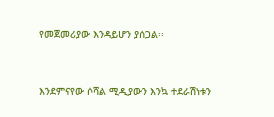የመጀመሪያው እንዳይሆን ያሰጋል፡፡


እንደምናየው ሶሻል ሚዲያውን እንኳ ተደራሽነቱን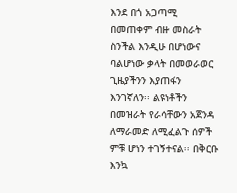እንደ በጎ አጋጣሚ በመጠቀም ብዙ መስራት ስንችል እንዲሁ በሆነውና ባልሆነው ቃላት በመወራወር ጊዜያችንን እያጠፋን እንገኛለን፡፡ ልዩነቶችን በመዝራት የራሳቸውን አጀንዳ ለማራመድ ለሚፈልጉ ሰዎች ምቹ ሆነን ተገኝተናል፡፡ በቅርቡ እንኳ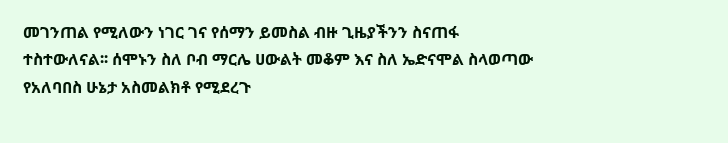መገንጠል የሚለውን ነገር ገና የሰማን ይመስል ብዙ ጊዜያችንን ስናጠፋ ተስተውለናል፡፡ ሰሞኑን ስለ ቦብ ማርሌ ሀውልት መቆም እና ስለ ኤድናሞል ስላወጣው የአለባበስ ሁኔታ አስመልክቶ የሚደረጉ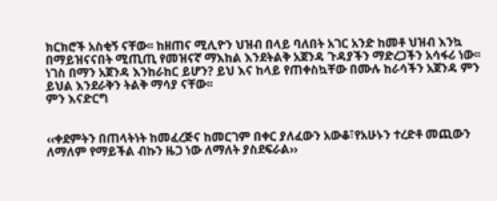ክርክሮች አስቂኝ ናቸው፡፡ ከዘጠና ሚሊዮን ህዝብ በላይ ባለበት አገር አንድ ከመቶ ህዝብ እንኳ በማይዝናናበት ሚጢጢ የመዝናኛ ማእከል እንደትልቅ አጀንዳ ጉዳያችን ማድረጋችን አሳፋሪ ነው፡፡ ነገስ በማን አጀንዳ እንከራከር ይሆን? ይህ እና ከላይ የጠቀስኳቸው በሙሉ ከራሳችን አጀንዳ ምን ይህል እንደራቅን ትልቅ ማሳያ ናቸው፡፡
ምን እናድርግ


‹‹ቀደምትን በጠላትነት ከመፈረጅና ከመርገም በቀር ያለፈውን አውቆ፣የአሁኑን ተረድቶ መጪውን ለማለም የማይችል ብኩን ዜጋ ነው ለማለት ያስደፍራል››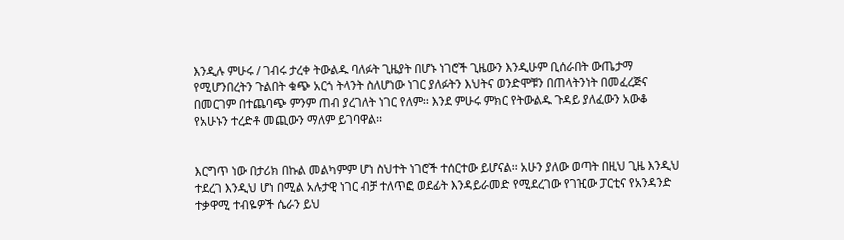እንዲሉ ምሁሩ / ገብሩ ታረቀ ትውልዱ ባለፉት ጊዜያት በሆኑ ነገሮች ጊዜውን እንዲሁም ቢሰራበት ውጤታማ የሚሆንበረትን ጉልበት ቁጭ አርጎ ትላንት ስለሆነው ነገር ያለፉትን እህትና ወንድሞቹን በጠላትንነት በመፈረጅና በመርገም በተጨባጭ ምንም ጠብ ያረገለት ነገር የለም፡፡ እንደ ምሁሩ ምክር የትውልዱ ጉዳይ ያለፈውን አውቆ የአሁኑን ተረድቶ መጪውን ማለም ይገባዋል፡፡


እርግጥ ነው በታሪክ በኩል መልካምም ሆነ ስህተት ነገሮች ተሰርተው ይሆናል፡፡ አሁን ያለው ወጣት በዚህ ጊዜ እንዲህ ተደረገ እንዲህ ሆነ በሚል አሉታዊ ነገር ብቻ ተለጥፎ ወደፊት እንዳይራመድ የሚደረገው የገዢው ፓርቲና የአንዳንድ ተቃዋሚ ተብዬዎች ሴራን ይህ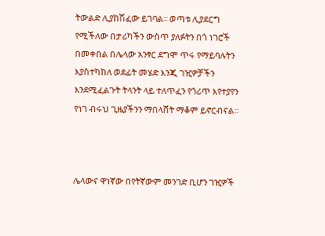ትውልድ ሊያከሽፈው ይገባል፡፡ ወጣቱ ሊያደርግ የሚችለው በታሪካችን ውስጥ ያለፉትን በጎ ነገሮች በመቀበል በሌላው አንፃር ደግሞ ጥሩ የማይባሉትን እያስተካከለ ወደፊት መሄድ እንጂ ገዢዎቻችን እንደሚፈልጉት ትላንት ላይ ተለጥፈን የጎሪጥ እየተያየን የነገ ብሩህ ጊዜያችንን ማበላሸት ማቆም ይኖርብናል፡፡



ሌላውና ዋነኛው በየትኛውም መንገድ ቢሆን ገዢዎች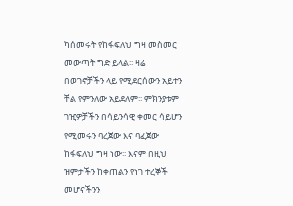ካሰመሩት የከፋፍለህ ግዛ መስመር መውጣት ግድ ይላል፡፡ ዛሬ በወገኖቻችን ላይ የሚደርሰውን አይተን ቸል የምንለው አይደለም፡፡ ምክንያቱም ገዢዎቻችን በሳይንሳዊ ቀመር ሳይሆን የሚመሩን ባረጀው እና ባፈጀው ከፋፍለህ ግዛ ነው፡፡ እናም በዚህ ዝምታችን ከቀጠልን የነገ ተረኞች መሆናችንን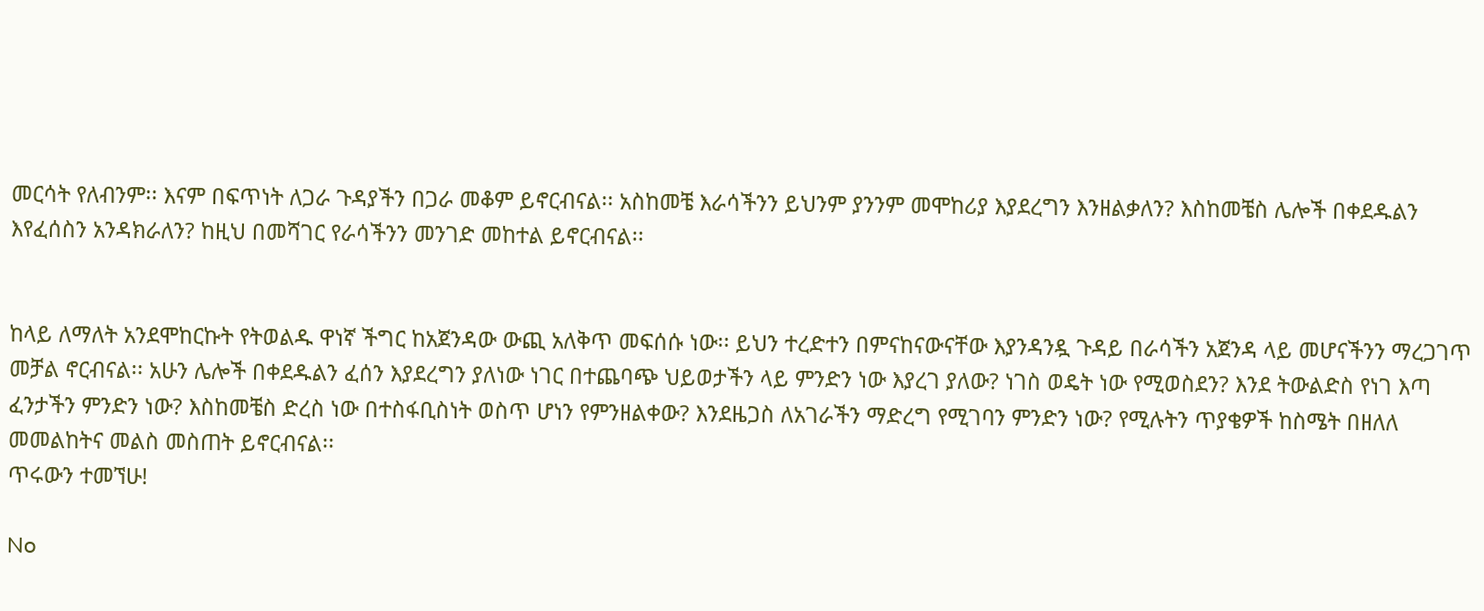መርሳት የለብንም፡፡ እናም በፍጥነት ለጋራ ጉዳያችን በጋራ መቆም ይኖርብናል፡፡ አስከመቼ እራሳችንን ይህንም ያንንም መሞከሪያ እያደረግን እንዘልቃለን? እስከመቼስ ሌሎች በቀደዱልን እየፈሰስን አንዳክራለን? ከዚህ በመሻገር የራሳችንን መንገድ መከተል ይኖርብናል፡፡


ከላይ ለማለት አንደሞከርኩት የትወልዱ ዋነኛ ችግር ከአጀንዳው ውጪ አለቅጥ መፍሰሱ ነው፡፡ ይህን ተረድተን በምናከናውናቸው እያንዳንዷ ጉዳይ በራሳችን አጀንዳ ላይ መሆናችንን ማረጋገጥ መቻል ኖርብናል፡፡ አሁን ሌሎች በቀደዱልን ፈሰን እያደረግን ያለነው ነገር በተጨባጭ ህይወታችን ላይ ምንድን ነው እያረገ ያለው? ነገስ ወዴት ነው የሚወስደን? እንደ ትውልድስ የነገ እጣ ፈንታችን ምንድን ነው? እስከመቼስ ድረስ ነው በተስፋቢስነት ወስጥ ሆነን የምንዘልቀው? እንደዜጋስ ለአገራችን ማድረግ የሚገባን ምንድን ነው? የሚሉትን ጥያቄዎች ከስሜት በዘለለ መመልከትና መልስ መስጠት ይኖርብናል፡፡
ጥሩውን ተመኘሁ!

No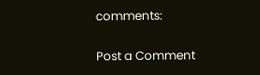comments:

Post a Comment